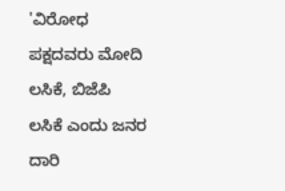'ವಿರೋಧ ಪಕ್ಷದವರು ಮೋದಿ ಲಸಿಕೆ, ಬಿಜೆಪಿ ಲಸಿಕೆ ಎಂದು ಜನರ ದಾರಿ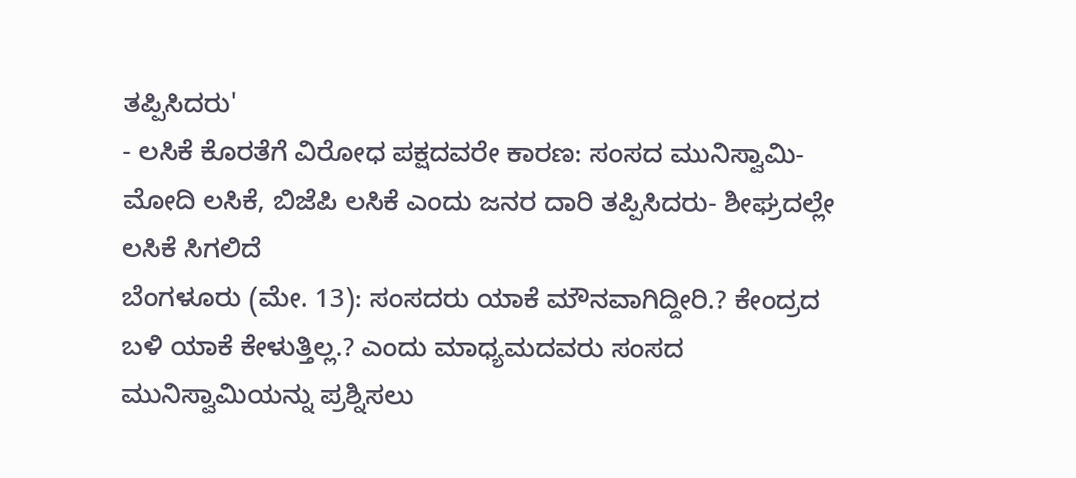ತಪ್ಪಿಸಿದರು'
- ಲಸಿಕೆ ಕೊರತೆಗೆ ವಿರೋಧ ಪಕ್ಷದವರೇ ಕಾರಣ: ಸಂಸದ ಮುನಿಸ್ವಾಮಿ- ಮೋದಿ ಲಸಿಕೆ, ಬಿಜೆಪಿ ಲಸಿಕೆ ಎಂದು ಜನರ ದಾರಿ ತಪ್ಪಿಸಿದರು- ಶೀಘ್ರದಲ್ಲೇ ಲಸಿಕೆ ಸಿಗಲಿದೆ
ಬೆಂಗಳೂರು (ಮೇ. 13): ಸಂಸದರು ಯಾಕೆ ಮೌನವಾಗಿದ್ದೀರಿ.? ಕೇಂದ್ರದ ಬಳಿ ಯಾಕೆ ಕೇಳುತ್ತಿಲ್ಲ.? ಎಂದು ಮಾಧ್ಯಮದವರು ಸಂಸದ ಮುನಿಸ್ವಾಮಿಯನ್ನು ಪ್ರಶ್ನಿಸಲು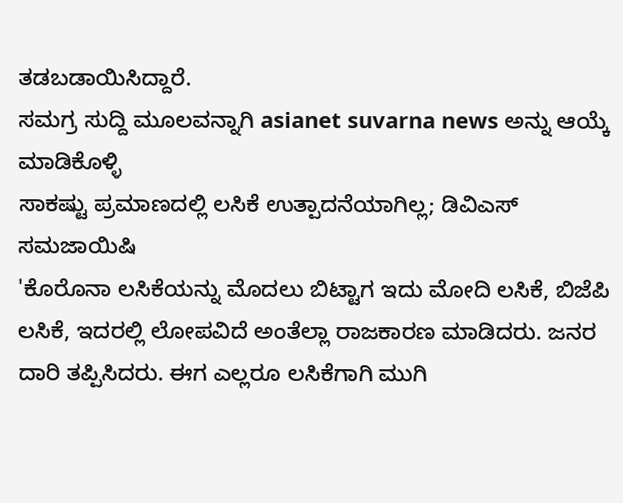ತಡಬಡಾಯಿಸಿದ್ದಾರೆ.
ಸಮಗ್ರ ಸುದ್ದಿ ಮೂಲವನ್ನಾಗಿ asianet suvarna news ಅನ್ನು ಆಯ್ಕೆ ಮಾಡಿಕೊಳ್ಳಿ
ಸಾಕಷ್ಟು ಪ್ರಮಾಣದಲ್ಲಿ ಲಸಿಕೆ ಉತ್ಪಾದನೆಯಾಗಿಲ್ಲ; ಡಿವಿಎಸ್ ಸಮಜಾಯಿಷಿ
'ಕೊರೊನಾ ಲಸಿಕೆಯನ್ನು ಮೊದಲು ಬಿಟ್ಟಾಗ ಇದು ಮೋದಿ ಲಸಿಕೆ, ಬಿಜೆಪಿ ಲಸಿಕೆ, ಇದರಲ್ಲಿ ಲೋಪವಿದೆ ಅಂತೆಲ್ಲಾ ರಾಜಕಾರಣ ಮಾಡಿದರು. ಜನರ ದಾರಿ ತಪ್ಪಿಸಿದರು. ಈಗ ಎಲ್ಲರೂ ಲಸಿಕೆಗಾಗಿ ಮುಗಿ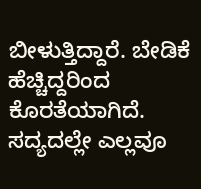ಬೀಳುತ್ತಿದ್ದಾರೆ. ಬೇಡಿಕೆ ಹೆಚ್ಚಿದ್ದರಿಂದ ಕೊರತೆಯಾಗಿದೆ. ಸದ್ಯದಲ್ಲೇ ಎಲ್ಲವೂ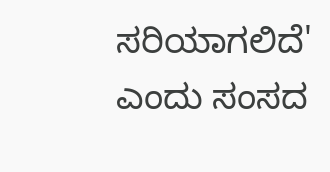ಸರಿಯಾಗಲಿದೆ' ಎಂದು ಸಂಸದ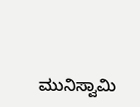ಮುನಿಸ್ವಾಮಿ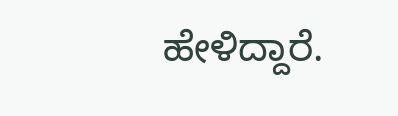ಹೇಳಿದ್ದಾರೆ.